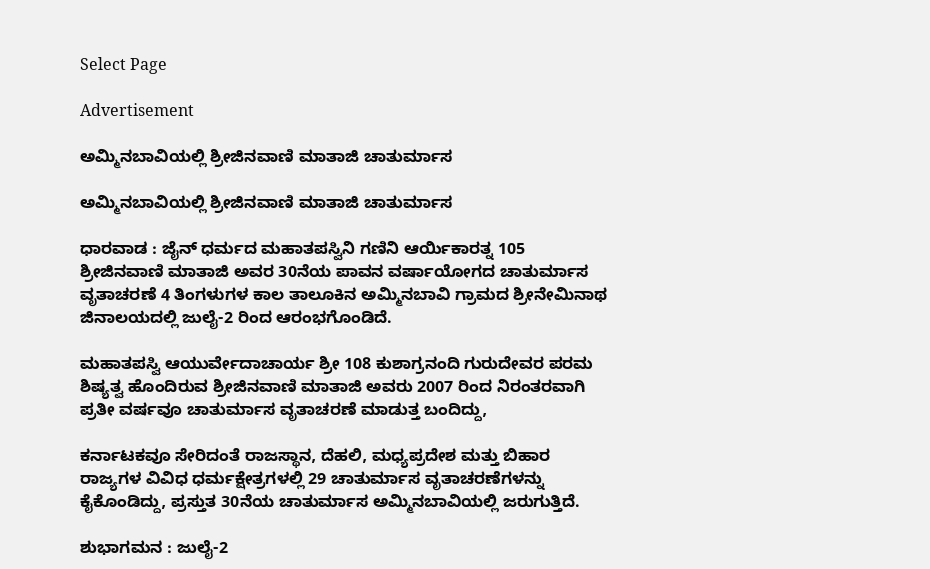Select Page

Advertisement

ಅಮ್ಮಿನಬಾವಿಯಲ್ಲಿ ಶ್ರೀಜಿನವಾಣಿ ಮಾತಾಜಿ ಚಾತುರ್ಮಾಸ

ಅಮ್ಮಿನಬಾವಿಯಲ್ಲಿ ಶ್ರೀಜಿನವಾಣಿ ಮಾತಾಜಿ ಚಾತುರ್ಮಾಸ

ಧಾರವಾಡ : ಜೈನ್ ಧರ್ಮದ ಮಹಾತಪಸ್ವಿನಿ ಗಣಿನಿ ಆರ್ಯಿಕಾರತ್ನ 105 ಶ್ರೀಜಿನವಾಣಿ ಮಾತಾಜಿ ಅವರ 30ನೆಯ ಪಾವನ ವರ್ಷಾಯೋಗದ ಚಾತುರ್ಮಾಸ ವೃತಾಚರಣೆ 4 ತಿಂಗಳುಗಳ ಕಾಲ ತಾಲೂಕಿನ ಅಮ್ಮಿನಬಾವಿ ಗ್ರಾಮದ ಶ್ರೀನೇಮಿನಾಥ ಜಿನಾಲಯದಲ್ಲಿ ಜುಲೈ-2 ರಿಂದ ಆರಂಭಗೊಂಡಿದೆ.

ಮಹಾತಪಸ್ವಿ ಆಯುರ್ವೇದಾಚಾರ್ಯ ಶ್ರೀ 108 ಕುಶಾಗ್ರನಂದಿ ಗುರುದೇವರ ಪರಮ ಶಿಷ್ಯತ್ವ ಹೊಂದಿರುವ ಶ್ರೀಜಿನವಾಣಿ ಮಾತಾಜಿ ಅವರು 2007 ರಿಂದ ನಿರಂತರವಾಗಿ ಪ್ರತೀ ವರ್ಷವೂ ಚಾತುರ್ಮಾಸ ವೃತಾಚರಣೆ ಮಾಡುತ್ತ ಬಂದಿದ್ದು,

ಕರ್ನಾಟಕವೂ ಸೇರಿದಂತೆ ರಾಜಸ್ಥಾನ, ದೆಹಲಿ, ಮಧ್ಯಪ್ರದೇಶ ಮತ್ತು ಬಿಹಾರ ರಾಜ್ಯಗಳ ವಿವಿಧ ಧರ್ಮಕ್ಷೇತ್ರಗಳಲ್ಲಿ 29 ಚಾತುರ್ಮಾಸ ವೃತಾಚರಣೆಗಳನ್ನು ಕೈಕೊಂಡಿದ್ದು, ಪ್ರಸ್ತುತ 30ನೆಯ ಚಾತುರ್ಮಾಸ ಅಮ್ಮಿನಬಾವಿಯಲ್ಲಿ ಜರುಗುತ್ತಿದೆ.

ಶುಭಾಗಮನ : ಜುಲೈ-2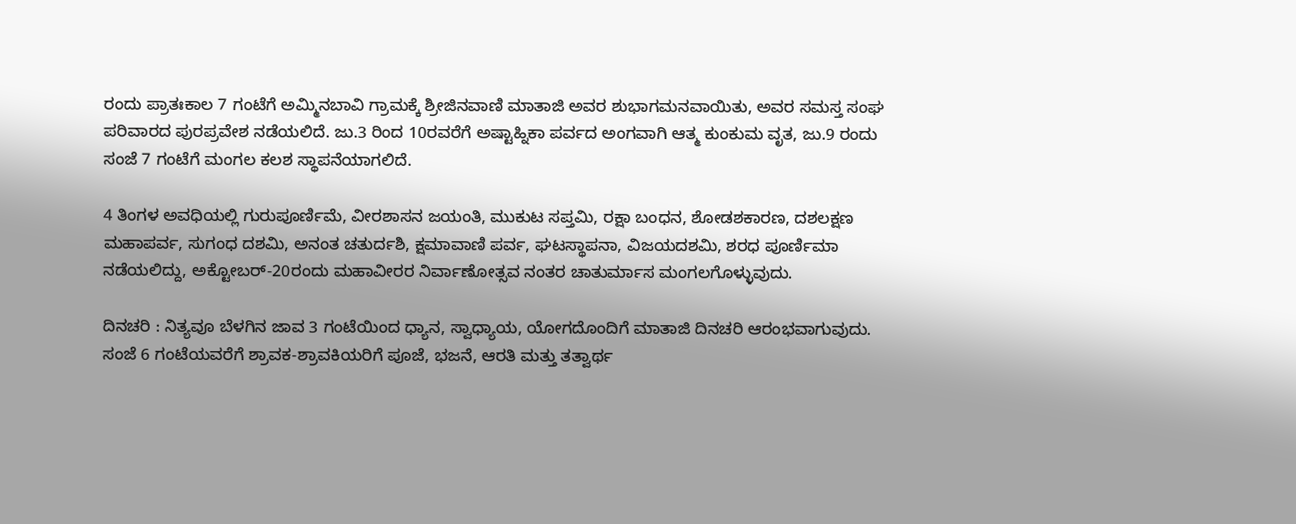ರಂದು ಪ್ರಾತಃಕಾಲ 7 ಗಂಟೆಗೆ ಅಮ್ಮಿನಬಾವಿ ಗ್ರಾಮಕ್ಕೆ ಶ್ರೀಜಿನವಾಣಿ ಮಾತಾಜಿ ಅವರ ಶುಭಾಗಮನವಾಯಿತು, ಅವರ ಸಮಸ್ತ ಸಂಘ ಪರಿವಾರದ ಪುರಪ್ರವೇಶ ನಡೆಯಲಿದೆ. ಜು.3 ರಿಂದ 10ರವರೆಗೆ ಅಷ್ಟಾಹ್ನಿಕಾ ಪರ್ವದ ಅಂಗವಾಗಿ ಆತ್ಮ ಕುಂಕುಮ ವೃತ, ಜು.9 ರಂದು ಸಂಜೆ 7 ಗಂಟೆಗೆ ಮಂಗಲ ಕಲಶ ಸ್ಥಾಪನೆಯಾಗಲಿದೆ.

4 ತಿಂಗಳ ಅವಧಿಯಲ್ಲಿ ಗುರುಪೂರ್ಣಿಮೆ, ವೀರಶಾಸನ ಜಯಂತಿ, ಮುಕುಟ ಸಪ್ತಮಿ, ರಕ್ಷಾ ಬಂಧನ, ಶೋಡಶಕಾರಣ, ದಶಲಕ್ಷಣ ಮಹಾಪರ್ವ, ಸುಗಂಧ ದಶಮಿ, ಅನಂತ ಚತುರ್ದಶಿ, ಕ್ಷಮಾವಾಣಿ ಪರ್ವ, ಘಟಸ್ಥಾಪನಾ, ವಿಜಯದಶಮಿ, ಶರಧ ಪೂರ್ಣಿಮಾ ನಡೆಯಲಿದ್ದು, ಅಕ್ಟೋಬರ್-20ರಂದು ಮಹಾವೀರರ ನಿರ್ವಾಣೋತ್ಸವ ನಂತರ ಚಾತುರ್ಮಾಸ ಮಂಗಲಗೊಳ್ಳುವುದು.

ದಿನಚರಿ : ನಿತ್ಯವೂ ಬೆಳಗಿನ ಜಾವ 3 ಗಂಟೆಯಿಂದ ಧ್ಯಾನ, ಸ್ವಾಧ್ಯಾಯ, ಯೋಗದೊಂದಿಗೆ ಮಾತಾಜಿ ದಿನಚರಿ ಆರಂಭವಾಗುವುದು. ಸಂಜೆ 6 ಗಂಟೆಯವರೆಗೆ ಶ್ರಾವಕ-ಶ್ರಾವಕಿಯರಿಗೆ ಪೂಜೆ, ಭಜನೆ, ಆರತಿ ಮತ್ತು ತತ್ವಾರ್ಥ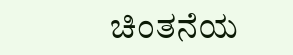ಚಿಂತನೆಯ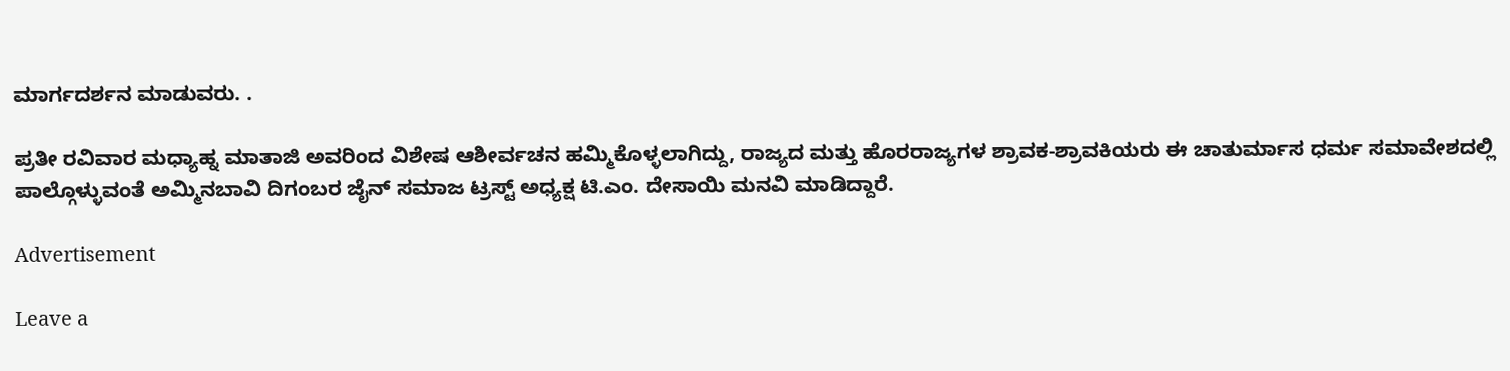ಮಾರ್ಗದರ್ಶನ ಮಾಡುವರು. .

ಪ್ರತೀ ರವಿವಾರ ಮಧ್ಯಾಹ್ನ ಮಾತಾಜಿ ಅವರಿಂದ ವಿಶೇಷ ಆಶೀರ್ವಚನ ಹಮ್ಮಿಕೊಳ್ಳಲಾಗಿದ್ದು, ರಾಜ್ಯದ ಮತ್ತು ಹೊರರಾಜ್ಯಗಳ ಶ್ರಾವಕ-ಶ್ರಾವಕಿಯರು ಈ ಚಾತುರ್ಮಾಸ ಧರ್ಮ ಸಮಾವೇಶದಲ್ಲಿ ಪಾಲ್ಗೊಳ್ಳುವಂತೆ ಅಮ್ಮಿನಬಾವಿ ದಿಗಂಬರ ಜೈನ್ ಸಮಾಜ ಟ್ರಸ್ಟ್ ಅಧ್ಯಕ್ಷ ಟಿ.ಎಂ. ದೇಸಾಯಿ ಮನವಿ ಮಾಡಿದ್ದಾರೆ.

Advertisement

Leave a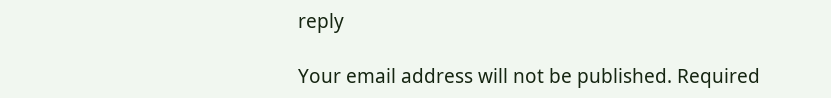reply

Your email address will not be published. Required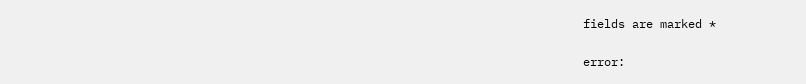fields are marked *

error: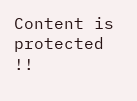Content is protected !!